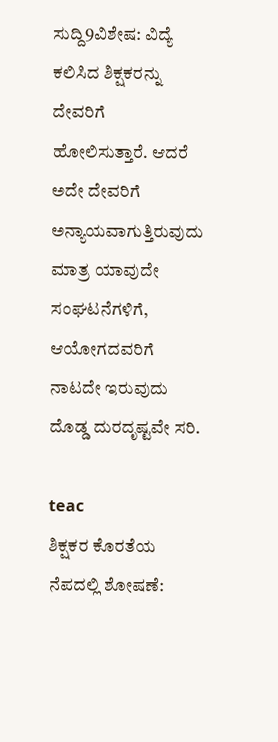ಸುದ್ದಿ9ವಿಶೇಷ: ವಿದ್ಯೆ ಕಲಿಸಿದ ಶಿಕ್ಷಕರನ್ನು ದೇವರಿಗೆ ಹೋಲಿಸುತ್ತಾರೆ. ಆದರೆ ಅದೇ ದೇವರಿಗೆ ಅನ್ಯಾಯವಾಗುತ್ತಿರುವುದು ಮಾತ್ರ ಯಾವುದೇ ಸಂಘಟನೆಗಳಿಗೆ, ಆಯೋಗದವರಿಗೆ ನಾಟದೇ ಇರುವುದು ದೊಡ್ಡ ದುರದೃಷ್ಟವೇ ಸರಿ.

teac
ಶಿಕ್ಷಕರ ಕೊರತೆಯ ನೆಪದಲ್ಲಿ ಶೋಷಣೆ: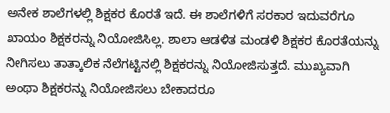ಅನೇಕ ಶಾಲೆಗಳಲ್ಲಿ ಶಿಕ್ಷಕರ ಕೊರತೆ ಇದೆ. ಈ ಶಾಲೆಗಳಿಗೆ ಸರಕಾರ ಇದುವರೆಗೂ ಖಾಯಂ ಶಿಕ್ಷಕರನ್ನು ನಿಯೋಜಿಸಿಲ್ಲ. ಶಾಲಾ ಆಡಳಿತ ಮಂಡಳಿ ಶಿಕ್ಷಕರ ಕೊರತೆಯನ್ನು ನೀಗಿಸಲು ತಾತ್ಕಾಲಿಕ ನೆಲೆಗಟ್ಟಿನಲ್ಲಿ ಶಿಕ್ಷಕರನ್ನು ನಿಯೋಜಿಸುತ್ತದೆ. ಮುಖ್ಯವಾಗಿ ಅಂಥಾ ಶಿಕ್ಷಕರನ್ನು ನಿಯೋಜಿಸಲು ಬೇಕಾದರೂ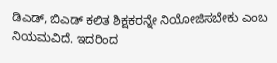ಡಿಎಡ್, ಬಿಎಡ್ ಕಲಿತ ಶಿಕ್ಷಕರನ್ನೇ ನಿಯೋಜಿಸಬೇಕು ಎಂಬ ನಿಯಮವಿದೆ. ಇದರಿಂದ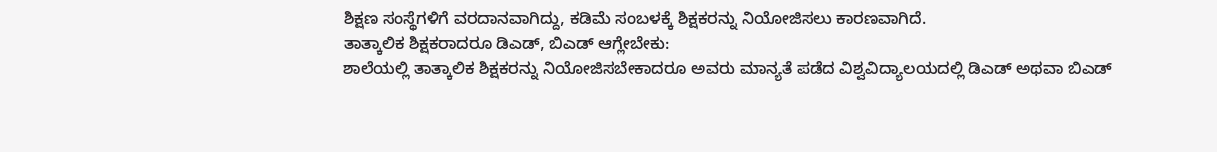ಶಿಕ್ಷಣ ಸಂಸ್ಥೆಗಳಿಗೆ ವರದಾನವಾಗಿದ್ದು, ಕಡಿಮೆ ಸಂಬಳಕ್ಕೆ ಶಿಕ್ಷಕರನ್ನು ನಿಯೋಜಿಸಲು ಕಾರಣವಾಗಿದೆ.
ತಾತ್ಕಾಲಿಕ ಶಿಕ್ಷಕರಾದರೂ ಡಿಎಡ್, ಬಿಎಡ್ ಆಗ್ಲೇಬೇಕು:
ಶಾಲೆಯಲ್ಲಿ ತಾತ್ಕಾಲಿಕ ಶಿಕ್ಷಕರನ್ನು ನಿಯೋಜಿಸಬೇಕಾದರೂ ಅವರು ಮಾನ್ಯತೆ ಪಡೆದ ವಿಶ್ವವಿದ್ಯಾಲಯದಲ್ಲಿ ಡಿಎಡ್ ಅಥವಾ ಬಿಎಡ್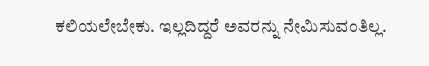ಕಲಿಯಲೇಬೇಕು. ಇಲ್ಲದಿದ್ದರೆ ಅವರನ್ನು ನೇಮಿಸುವಂತಿಲ್ಲ.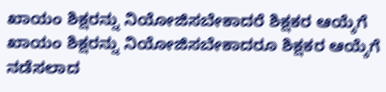ಖಾಯಂ ಶಿಕ್ಷರನ್ನು ನಿಯೋಜಿಸಬೇಕಾದರೆ ಶಿಕ್ಷಕರ ಆಯ್ಕೆಗೆ ಖಾಯಂ ಶಿಕ್ಷರನ್ನು ನಿಯೋಜಿಸಬೇಕಾದರೂ ಶಿಕ್ಷಕರ ಆಯ್ಕೆಗೆ ನಡೆಸಲಾದ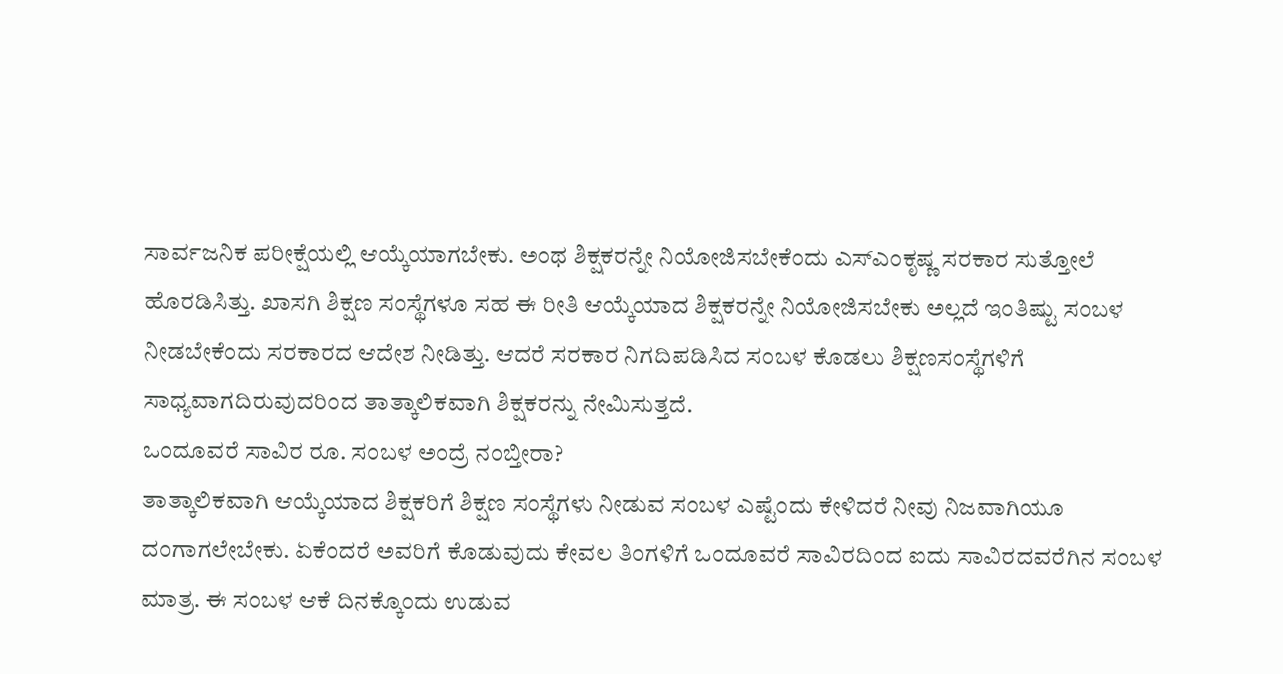ಸಾರ್ವಜನಿಕ ಪರೀಕ್ಷೆಯಲ್ಲಿ ಆಯ್ಕೆಯಾಗಬೇಕು. ಅಂಥ ಶಿಕ್ಷಕರನ್ನೇ ನಿಯೋಜಿಸಬೇಕೆಂದು ಎಸ್ಎಂಕೃಷ್ಣ ಸರಕಾರ ಸುತ್ತೋಲೆ ಹೊರಡಿಸಿತ್ತು. ಖಾಸಗಿ ಶಿಕ್ಷಣ ಸಂಸ್ಥೆಗಳೂ ಸಹ ಈ ರೀತಿ ಆಯ್ಕೆಯಾದ ಶಿಕ್ಷಕರನ್ನೇ ನಿಯೋಜಿಸಬೇಕು ಅಲ್ಲದೆ ಇಂತಿಷ್ಟು ಸಂಬಳ ನೀಡಬೇಕೆಂದು ಸರಕಾರದ ಆದೇಶ ನೀಡಿತ್ತು. ಆದರೆ ಸರಕಾರ ನಿಗದಿಪಡಿಸಿದ ಸಂಬಳ ಕೊಡಲು ಶಿಕ್ಷಣಸಂಸ್ಥೆಗಳಿಗೆ ಸಾಧ್ಯವಾಗದಿರುವುದರಿಂದ ತಾತ್ಕಾಲಿಕವಾಗಿ ಶಿಕ್ಷಕರನ್ನು ನೇಮಿಸುತ್ತದೆ.
ಒಂದೂವರೆ ಸಾವಿರ ರೂ. ಸಂಬಳ ಅಂದ್ರೆ ನಂಬ್ತೀರಾ?
ತಾತ್ಕಾಲಿಕವಾಗಿ ಆಯ್ಕೆಯಾದ ಶಿಕ್ಷಕರಿಗೆ ಶಿಕ್ಷಣ ಸಂಸ್ಥೆಗಳು ನೀಡುವ ಸಂಬಳ ಎಷ್ಟೆಂದು ಕೇಳಿದರೆ ನೀವು ನಿಜವಾಗಿಯೂ ದಂಗಾಗಲೇಬೇಕು. ಏಕೆಂದರೆ ಅವರಿಗೆ ಕೊಡುವುದು ಕೇವಲ ತಿಂಗಳಿಗೆ ಒಂದೂವರೆ ಸಾವಿರದಿಂದ ಐದು ಸಾವಿರದವರೆಗಿನ ಸಂಬಳ ಮಾತ್ರ. ಈ ಸಂಬಳ ಆಕೆ ದಿನಕ್ಕೊಂದು ಉಡುವ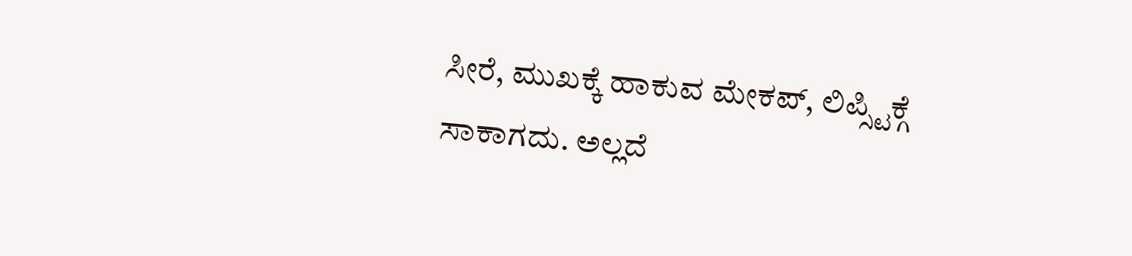ಸೀರೆ, ಮುಖಕ್ಕೆ ಹಾಕುವ ಮೇಕಪ್, ಲಿಪ್ಸ್ಟಿಕ್ಗೆ ಸಾಕಾಗದು. ಅಲ್ಲದೆ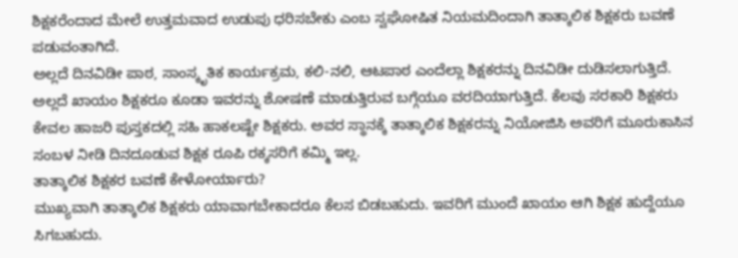ಶಿಕ್ಷಕರೆಂದಾದ ಮೇಲೆ ಉತ್ತಮವಾದ ಉಡುಪು ಧರಿಸಬೇಕು ಎಂಬ ಸ್ವಘೋಷಿತ ನಿಯಮದಿಂದಾಗಿ ತಾತ್ಕಾಲಿಕ ಶಿಕ್ಷಕರು ಬವಣೆ ಪಡುವಂತಾಗಿದೆ.
ಅಲ್ಲದೆ ದಿನವಿಡೀ ಪಾಠ, ಸಾಂಸ್ಕೃತಿಕ ಕಾರ್ಯಕ್ರಮ, ಕಲಿ-ನಲಿ, ಆಟಪಾಠ ಎಂದೆಲ್ಲಾ ಶಿಕ್ಷಕರನ್ನು ದಿನವಿಡೀ ದುಡಿಸಲಾಗುತ್ತಿದೆ. ಅಲ್ಲದೆ ಖಾಯಂ ಶಿಕ್ಷಕರೂ ಕೂಡಾ ಇವರನ್ನು ಶೋಷಣೆ ಮಾಡುತ್ತಿರುವ ಬಗ್ಗೆಯೂ ವರದಿಯಾಗುತ್ತಿದೆ. ಕೆಲವು ಸರಕಾರಿ ಶಿಕ್ಷಕರು ಕೇವಲ ಹಾಜರಿ ಪುಸ್ತಕದಲ್ಲಿ ಸಹಿ ಹಾಕಲಷ್ಟೇ ಶಿಕ್ಷಕರು. ಅವರ ಸ್ಥಾನಕ್ಕೆ ತಾತ್ಕಾಲಿಕ ಶಿಕ್ಷಕರನ್ನು ನಿಯೋಜಿಸಿ ಅವರಿಗೆ ಮೂರುಕಾಸಿನ ಸಂಬಳ ನೀಡಿ ದಿನದೂಡುವ ಶಿಕ್ಷಕ ರೂಪಿ ರಕ್ಕಸರಿಗೆ ಕಮ್ಮಿ ಇಲ್ಲ.
ತಾತ್ಕಾಲಿಕ ಶಿಕ್ಷಕರ ಬವಣೆ ಕೇಳೋರ್ಯಾರು?
ಮುಖ್ಯವಾಗಿ ತಾತ್ಕಾಲಿಕ ಶಿಕ್ಷಕರು ಯಾವಾಗಬೇಕಾದರೂ ಕೆಲಸ ಬಿಡಬಹುದು. ಇವರಿಗೆ ಮುಂದೆ ಖಾಯಂ ಆಗಿ ಶಿಕ್ಷಕ ಹುದ್ದೆಯೂ ಸಿಗಬಹುದು.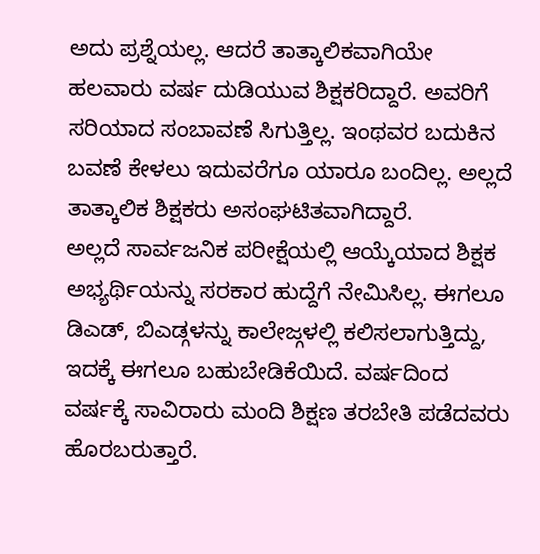ಅದು ಪ್ರಶ್ನೆಯಲ್ಲ. ಆದರೆ ತಾತ್ಕಾಲಿಕವಾಗಿಯೇ ಹಲವಾರು ವರ್ಷ ದುಡಿಯುವ ಶಿಕ್ಷಕರಿದ್ದಾರೆ. ಅವರಿಗೆ ಸರಿಯಾದ ಸಂಬಾವಣೆ ಸಿಗುತ್ತಿಲ್ಲ. ಇಂಥವರ ಬದುಕಿನ ಬವಣೆ ಕೇಳಲು ಇದುವರೆಗೂ ಯಾರೂ ಬಂದಿಲ್ಲ. ಅಲ್ಲದೆ ತಾತ್ಕಾಲಿಕ ಶಿಕ್ಷಕರು ಅಸಂಘಟಿತವಾಗಿದ್ದಾರೆ.
ಅಲ್ಲದೆ ಸಾರ್ವಜನಿಕ ಪರೀಕ್ಷೆಯಲ್ಲಿ ಆಯ್ಕೆಯಾದ ಶಿಕ್ಷಕ ಅಭ್ಯರ್ಥಿಯನ್ನು ಸರಕಾರ ಹುದ್ದೆಗೆ ನೇಮಿಸಿಲ್ಲ. ಈಗಲೂ ಡಿಎಡ್, ಬಿಎಡ್ಗಳನ್ನು ಕಾಲೇಜ್ಗಳಲ್ಲಿ ಕಲಿಸಲಾಗುತ್ತಿದ್ದು, ಇದಕ್ಕೆ ಈಗಲೂ ಬಹುಬೇಡಿಕೆಯಿದೆ. ವರ್ಷದಿಂದ ವರ್ಷಕ್ಕೆ ಸಾವಿರಾರು ಮಂದಿ ಶಿಕ್ಷಣ ತರಬೇತಿ ಪಡೆದವರು ಹೊರಬರುತ್ತಾರೆ.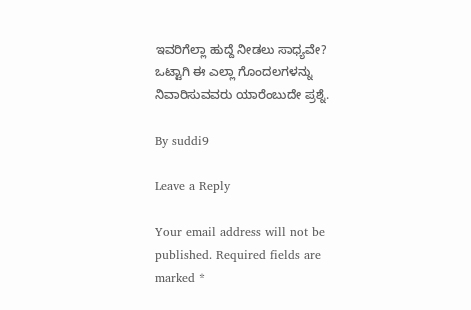ಇವರಿಗೆಲ್ಲಾ ಹುದ್ದೆ ನೀಡಲು ಸಾಧ್ಯವೇ? ಒಟ್ಟಾಗಿ ಈ ಎಲ್ಲಾ ಗೊಂದಲಗಳನ್ನು ನಿವಾರಿಸುವವರು ಯಾರೆಂಬುದೇ ಪ್ರಶ್ನೆ.

By suddi9

Leave a Reply

Your email address will not be published. Required fields are marked *